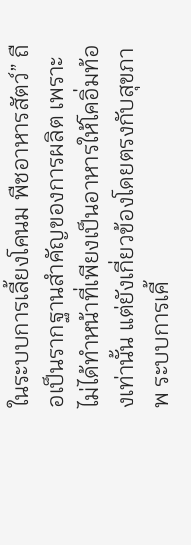ในระบบการเลี้ยงโคนม พืชอาหารสัตว์” ถือเป็นรากฐานสำคัญของการผลิต เพราะไม่ได้ทำหน้าที่เพียงเป็นอาหารให้โคอิ่มท้องเท่านั้น แต่ยังเกี่ยวข้องโดยตรงกับสุขภาพ ระบบการเคี้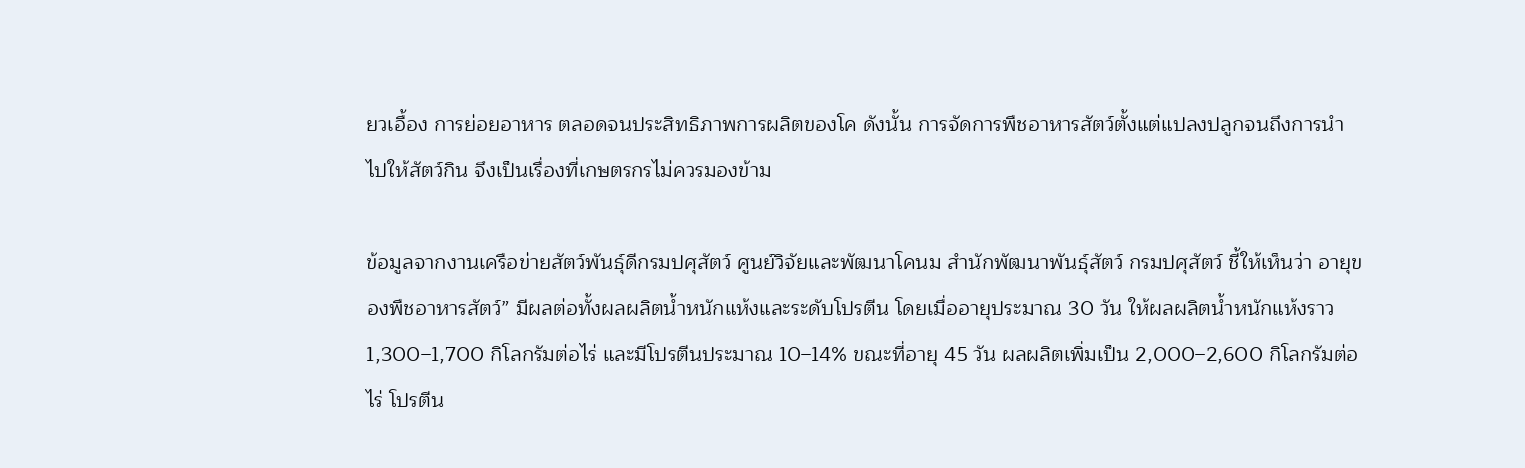ยวเอื้อง การย่อยอาหาร ตลอดจนประสิทธิภาพการผลิตของโค ดังนั้น การจัดการพืชอาหารสัตว์ตั้งแต่แปลงปลูกจนถึงการนำไปให้สัตว์กิน จึงเป็นเรื่องที่เกษตรกรไม่ควรมองข้าม

ข้อมูลจากงานเครือข่ายสัตว์พันธุ์ดีกรมปศุสัตว์ ศูนย์วิจัยและพัฒนาโคนม สำนักพัฒนาพันธุ์สัตว์ กรมปศุสัตว์ ชี้ให้เห็นว่า อายุของพืชอาหารสัตว์” มีผลต่อทั้งผลผลิตน้ำหนักแห้งและระดับโปรตีน โดยเมื่ออายุประมาณ 30 วัน ให้ผลผลิตน้ำหนักแห้งราว 1,300–1,700 กิโลกรัมต่อไร่ และมีโปรตีนประมาณ 10–14% ขณะที่อายุ 45 วัน ผลผลิตเพิ่มเป็น 2,000–2,600 กิโลกรัมต่อไร่ โปรตีน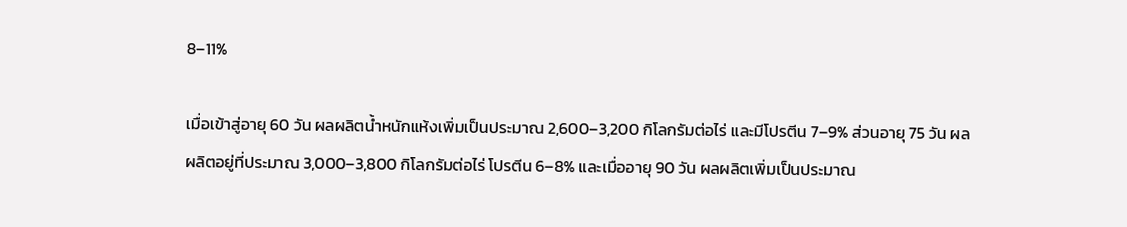8–11%

เมื่อเข้าสู่อายุ 60 วัน ผลผลิตน้ำหนักแห้งเพิ่มเป็นประมาณ 2,600–3,200 กิโลกรัมต่อไร่ และมีโปรตีน 7–9% ส่วนอายุ 75 วัน ผลผลิตอยู่ที่ประมาณ 3,000–3,800 กิโลกรัมต่อไร่ โปรตีน 6–8% และเมื่ออายุ 90 วัน ผลผลิตเพิ่มเป็นประมาณ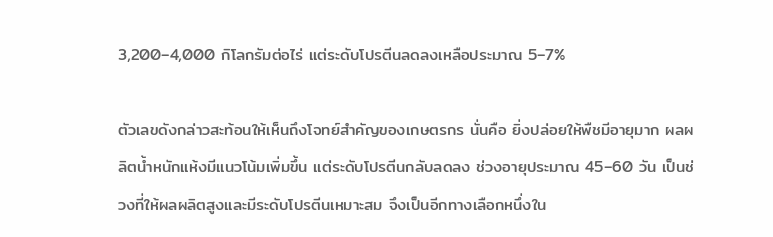3,200–4,000 กิโลกรัมต่อไร่ แต่ระดับโปรตีนลดลงเหลือประมาณ 5–7%

ตัวเลขดังกล่าวสะท้อนให้เห็นถึงโจทย์สำคัญของเกษตรกร นั่นคือ ยิ่งปล่อยให้พืชมีอายุมาก ผลผลิตน้ำหนักแห้งมีแนวโน้มเพิ่มขึ้น แต่ระดับโปรตีนกลับลดลง ช่วงอายุประมาณ 45–60 วัน เป็นช่วงที่ให้ผลผลิตสูงและมีระดับโปรตีนเหมาะสม จึงเป็นอีกทางเลือกหนึ่งใน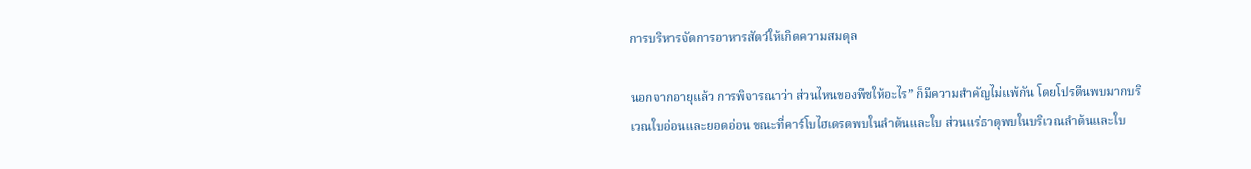การบริหารจัดการอาหารสัตว์ให้เกิดความสมดุล

นอกจากอายุแล้ว การพิจารณาว่า ส่วนไหนของพืชให้อะไร” ก็มีความสำคัญไม่แพ้กัน โดยโปรตีนพบมากบริเวณใบอ่อนและยอดอ่อน ขณะที่คาร์โบไฮเดรตพบในลำต้นและใบ ส่วนแร่ธาตุพบในบริเวณลำต้นและใบ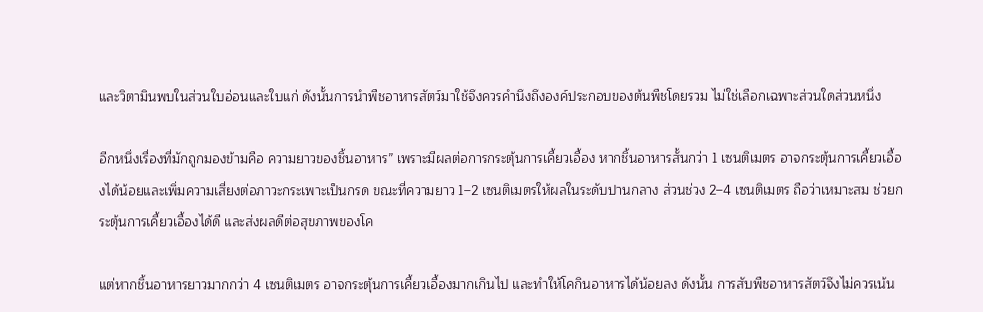และวิตามินพบในส่วนใบอ่อนและใบแก่ ดังนั้นการนำพืชอาหารสัตว์มาใช้จึงควรคำนึงถึงองค์ประกอบของต้นพืชโดยรวม ไม่ใช่เลือกเฉพาะส่วนใดส่วนหนึ่ง

อีกหนึ่งเรื่องที่มักถูกมองข้ามคือ ความยาวของชิ้นอาหาร” เพราะมีผลต่อการกระตุ้นการเคี้ยวเอื้อง หากชิ้นอาหารสั้นกว่า 1 เซนติเมตร อาจกระตุ้นการเคี้ยวเอื้องได้น้อยและเพิ่มความเสี่ยงต่อภาวะกระเพาะเป็นกรด ขณะที่ความยาว 1–2 เซนติเมตรให้ผลในระดับปานกลาง ส่วนช่วง 2–4 เซนติเมตร ถือว่าเหมาะสม ช่วยกระตุ้นการเคี้ยวเอื้องได้ดี และส่งผลดีต่อสุขภาพของโค

แต่หากชิ้นอาหารยาวมากกว่า 4 เซนติเมตร อาจกระตุ้นการเคี้ยวเอื้องมากเกินไป และทำให้โคกินอาหารได้น้อยลง ดังนั้น การสับพืชอาหารสัตว์จึงไม่ควรเน้น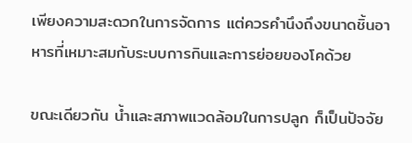เพียงความสะดวกในการจัดการ แต่ควรคำนึงถึงขนาดชิ้นอาหารที่เหมาะสมกับระบบการกินและการย่อยของโคด้วย

ขณะเดียวกัน น้ำและสภาพแวดล้อมในการปลูก ก็เป็นปัจจัย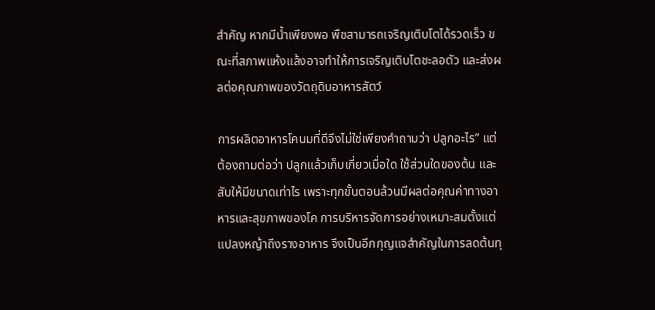สำคัญ หากมีน้ำเพียงพอ พืชสามารถเจริญเติบโตได้รวดเร็ว ขณะที่สภาพแห้งแล้งอาจทำให้การเจริญเติบโตชะลอตัว และส่งผลต่อคุณภาพของวัตถุดิบอาหารสัตว์

การผลิตอาหารโคนมที่ดีจึงไม่ใช่เพียงคำถามว่า ปลูกอะไร” แต่ต้องถามต่อว่า ปลูกแล้วเก็บเกี่ยวเมื่อใด ใช้ส่วนใดของต้น และสับให้มีขนาดเท่าไร เพราะทุกขั้นตอนล้วนมีผลต่อคุณค่าทางอาหารและสุขภาพของโค การบริหารจัดการอย่างเหมาะสมตั้งแต่แปลงหญ้าถึงรางอาหาร จึงเป็นอีกกุญแจสำคัญในการลดต้นทุ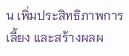น เพิ่มประสิทธิภาพการเลี้ยง และสร้างผลผ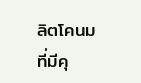ลิตโคนมที่มีคุ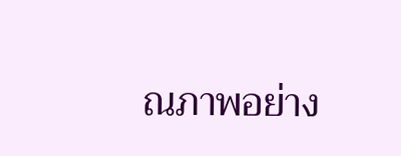ณภาพอย่าง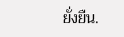ยั่งยืน.